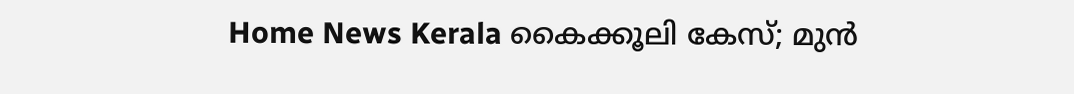Home News Kerala കൈക്കൂലി കേസ്; മുന്‍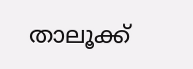താലൂക്ക്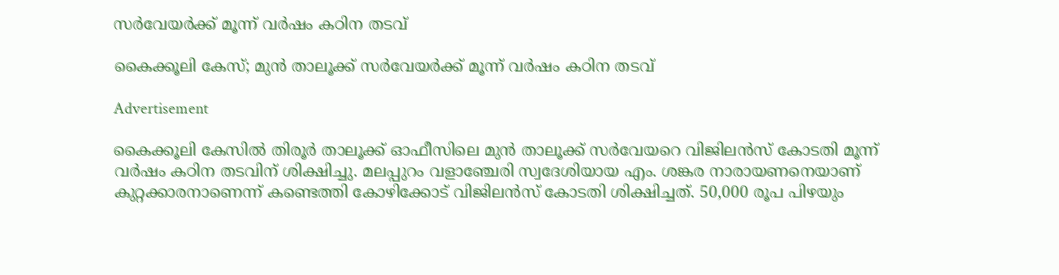സര്‍വേയര്‍ക്ക് മൂന്ന് വര്‍ഷം കഠിന തടവ്

കൈക്കൂലി കേസ്; മുന്‍ താലൂക്ക് സര്‍വേയര്‍ക്ക് മൂന്ന് വര്‍ഷം കഠിന തടവ്

Advertisement

കൈക്കൂലി കേസില്‍ തിരൂര്‍ താലൂക്ക് ഓഫീസിലെ മുന്‍ താലൂക്ക് സര്‍വേയറെ വിജിലന്‍സ് കോടതി മൂന്ന് വര്‍ഷം കഠിന തടവിന് ശിക്ഷിച്ചു. മലപ്പുറം വളാഞ്ചേരി സ്വദേശിയായ എം. ശങ്കര നാരായണനെയാണ് കുറ്റക്കാരനാണെന്ന് കണ്ടെത്തി കോഴിക്കോട് വിജിലന്‍സ് കോടതി ശിക്ഷിച്ചത്. 50,000 രൂപ പിഴയും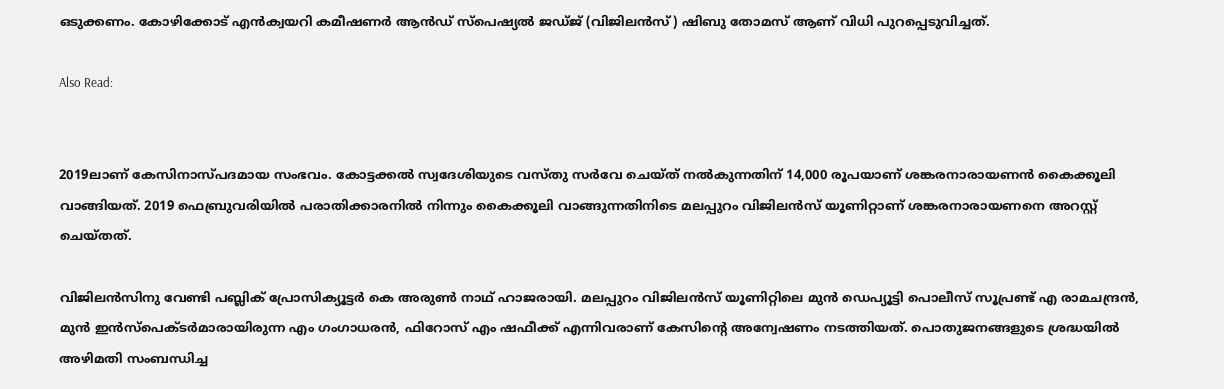ഒടുക്കണം. കോഴിക്കോട് എന്‍ക്വയറി കമീഷണര്‍ ആന്‍ഡ് സ്‌പെഷ്യല്‍ ജഡ്ജ് (വിജിലന്‍സ്) ഷിബു തോമസ് ആണ് വിധി പുറപ്പെടുവിച്ചത്.

Also Read:


2019ലാണ് കേസിനാസ്പദമായ സംഭവം. കോട്ടക്കല്‍ സ്വദേശിയുടെ വസ്തു സര്‍വേ ചെയ്ത് നല്‍കുന്നതിന് 14,000 രൂപയാണ് ശങ്കരനാരായണന്‍ കൈക്കൂലി വാങ്ങിയത്. 2019 ഫെബ്രുവരിയില്‍ പരാതിക്കാരനില്‍ നിന്നും കൈക്കൂലി വാങ്ങുന്നതിനിടെ മലപ്പുറം വിജിലന്‍സ് യൂണിറ്റാണ് ശങ്കരനാരായണനെ അറസ്റ്റ് ചെയ്തത്.

വിജിലന്‍സിനു വേണ്ടി പബ്ലിക് പ്രോസിക്യൂട്ടര്‍ കെ അരുണ്‍ നാഥ് ഹാജരായി. മലപ്പുറം വിജിലന്‍സ് യൂണിറ്റിലെ മുന്‍ ഡെപ്യൂട്ടി പൊലീസ് സൂപ്രണ്ട് എ രാമചന്ദ്രന്‍, മുന്‍ ഇന്‍സ്‌പെക്ടര്‍മാരായിരുന്ന എം ഗംഗാധരന്‍, ഫിറോസ് എം ഷഫീക്ക് എന്നിവരാണ് കേസിന്റെ അന്വേഷണം നടത്തിയത്. പൊതുജനങ്ങളുടെ ശ്രദ്ധയില്‍ അഴിമതി സംബന്ധിച്ച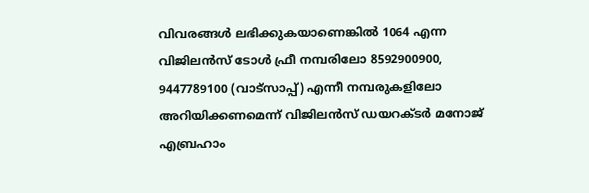വിവരങ്ങള്‍ ലഭിക്കുകയാണെങ്കില്‍ 1064 എന്ന വിജിലന്‍സ് ടോള്‍ ഫ്രീ നമ്പരിലോ 8592900900, 9447789100 (വാട്‌സാപ്പ്) എന്നീ നമ്പരുകളിലോ അറിയിക്കണമെന്ന് വിജിലന്‍സ് ഡയറക്ടര്‍ മനോജ് എബ്രഹാം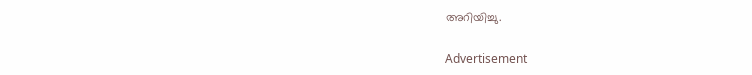അറിയിച്ചു.

Advertisement